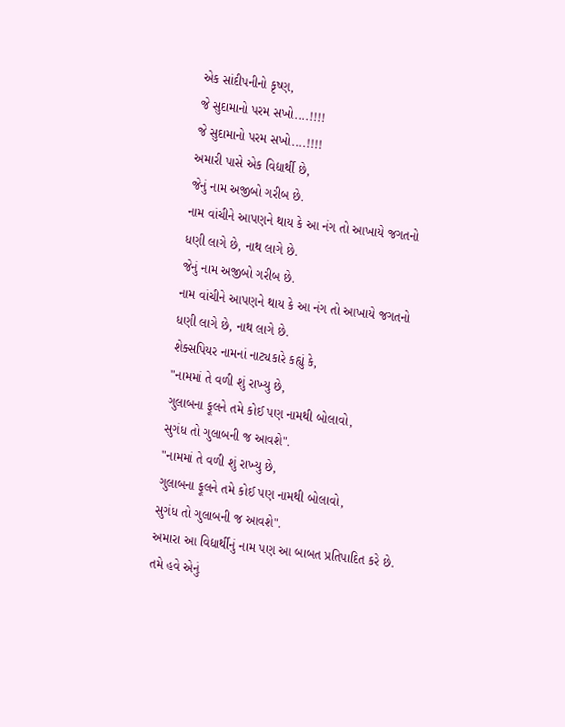એક સાંદીપનીનો કૃષ્ણ,
જે સુદામાનો પરમ સખો....!!!!
જે સુદામાનો પરમ સખો....!!!!
અમારી પાસે એક વિદ્યાર્થી છે,
જેનું નામ અજીબો ગરીબ છે.
નામ વાંચીને આપણને થાય કે આ નંગ તો આખાયે જગતનો ધણી લાગે છે, નાથ લાગે છે.
જેનું નામ અજીબો ગરીબ છે.
નામ વાંચીને આપણને થાય કે આ નંગ તો આખાયે જગતનો ધણી લાગે છે, નાથ લાગે છે.
શેક્સપિયર નામનાં નાટ્યકારે કહ્યું કે,
"નામમાં તે વળી શું રાખ્યુ છે,
ગુલાબના ફૂલને તમે કોઈ પણ નામથી બોલાવો,
સુગંધ તો ગુલાબની જ આવશે".
"નામમાં તે વળી શું રાખ્યુ છે,
ગુલાબના ફૂલને તમે કોઈ પણ નામથી બોલાવો,
સુગંધ તો ગુલાબની જ આવશે".
અમારા આ વિદ્યાર્થીનું નામ પણ આ બાબત પ્રતિપાદિત કરે છે. તમે હવે એનું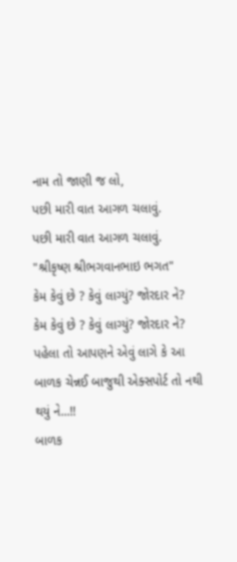નામ તો જાણી જ લો,
પછી મારી વાત આગળ ચલાવું.
પછી મારી વાત આગળ ચલાવું.
"શ્રીકૃષ્ણ શ્રીભગવાનભાઇ ભગત"
કેમ કેવું છે ? કેવું લાગ્યું? જોરદાર ને?
કેમ કેવું છે ? કેવું લાગ્યું? જોરદાર ને?
પહેલા તો આપણને એવું લાગે કે આ
બાળક ચેન્નઈ બાજુથી એક્સપોર્ટ તો નથી થયું ને...!!
બાળક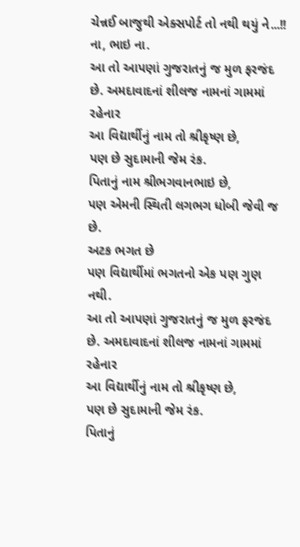ચેન્નઈ બાજુથી એક્સપોર્ટ તો નથી થયું ને...!!
ના, ભાઇ ના.
આ તો આપણાં ગુજરાતનું જ મુળ ફરજંદ છે. અમદાવાદનાં શીલજ નામનાં ગામમાં રહેનાર
આ વિદ્યાર્થીનું નામ તો શ્રીકૃષ્ણ છે,
પણ છે સુદામાની જેમ રંક.
પિતાનું નામ શ્રીભગવાનભાઇ છે,
પણ એમની સ્થિતી લગભગ ધોબી જેવી જ છે.
અટક ભગત છે
પણ વિદ્યાર્થીમાં ભગતનો એક પણ ગુણ નથી.
આ તો આપણાં ગુજરાતનું જ મુળ ફરજંદ છે. અમદાવાદનાં શીલજ નામનાં ગામમાં રહેનાર
આ વિદ્યાર્થીનું નામ તો શ્રીકૃષ્ણ છે,
પણ છે સુદામાની જેમ રંક.
પિતાનું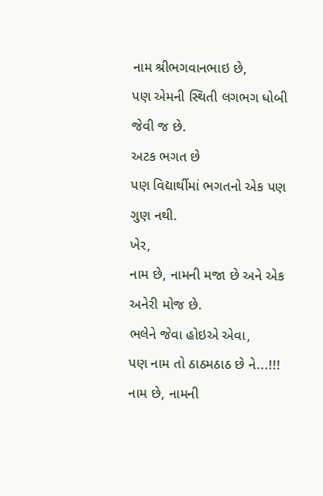નામ શ્રીભગવાનભાઇ છે,
પણ એમની સ્થિતી લગભગ ધોબી જેવી જ છે.
અટક ભગત છે
પણ વિદ્યાર્થીમાં ભગતનો એક પણ ગુણ નથી.
ખેર,
નામ છે, નામની મજા છે અને એક અનેરી મોજ છે.
ભલેને જેવા હોઇએ એવા,
પણ નામ તો ઠાઠમઠાઠ છે ને...!!!
નામ છે, નામની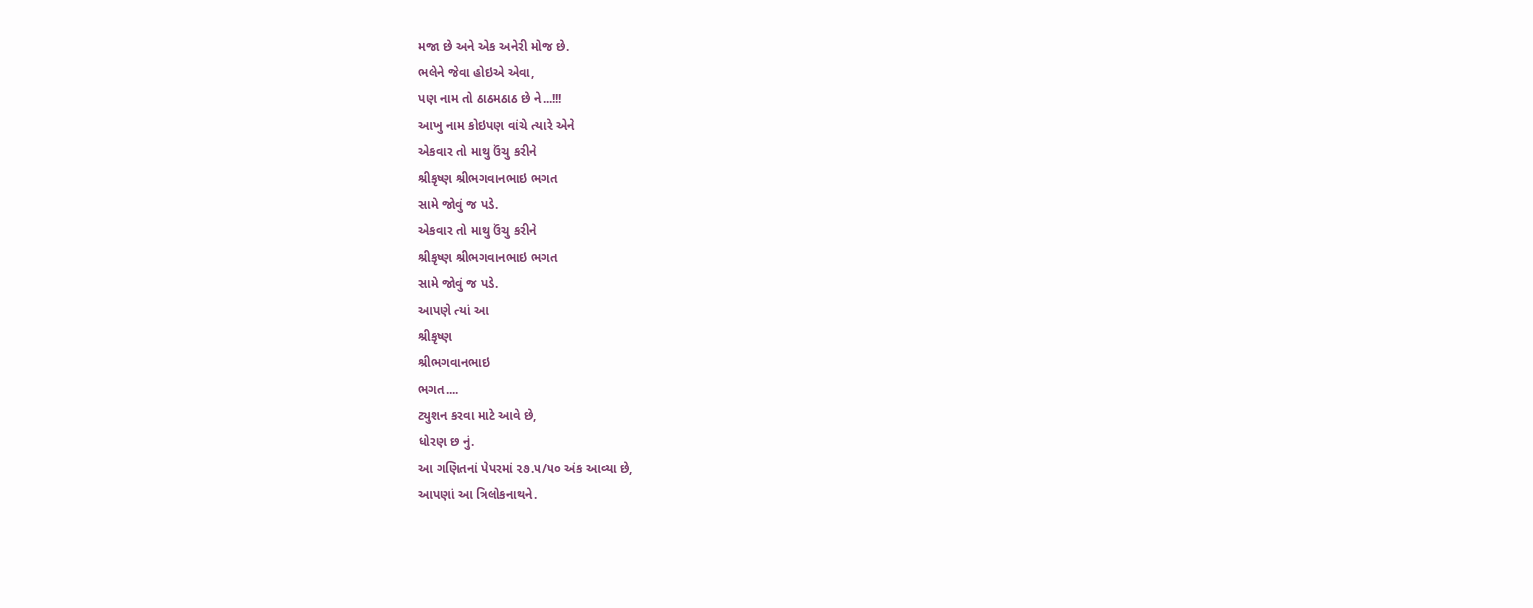મજા છે અને એક અનેરી મોજ છે.
ભલેને જેવા હોઇએ એવા,
પણ નામ તો ઠાઠમઠાઠ છે ને...!!!
આખુ નામ કોઇપણ વાંચે ત્યારે એને
એકવાર તો માથુ ઉંચુ કરીને
શ્રીકૃષ્ણ શ્રીભગવાનભાઇ ભગત
સામે જોવું જ પડે.
એકવાર તો માથુ ઉંચુ કરીને
શ્રીકૃષ્ણ શ્રીભગવાનભાઇ ભગત
સામે જોવું જ પડે.
આપણે ત્યાં આ
શ્રીકૃષ્ણ
શ્રીભગવાનભાઇ
ભગત....
ટ્યુશન કરવા માટે આવે છે,
ધોરણ છ નું.
આ ગણિતનાં પેપરમાં ૨૭.૫/૫૦ અંક આવ્યા છે,
આપણાં આ ત્રિલોકનાથને.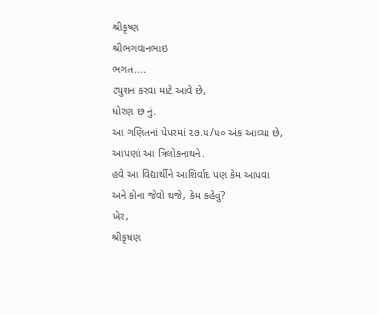શ્રીકૃષ્ણ
શ્રીભગવાનભાઇ
ભગત....
ટ્યુશન કરવા માટે આવે છે,
ધોરણ છ નું.
આ ગણિતનાં પેપરમાં ૨૭.૫/૫૦ અંક આવ્યા છે,
આપણાં આ ત્રિલોકનાથને.
હવે આ વિદ્યાર્થીને આશિર્વાદ પણ કેમ આપવા
અને કોના જેવો થજે, કેમ કહેવું?
ખેર,
શ્રીકૃષણ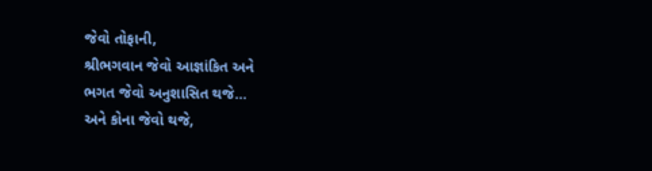જેવો તોફાની,
શ્રીભગવાન જેવો આજ્ઞાંકિત અને
ભગત જેવો અનુશાસિત થજે...
અને કોના જેવો થજે,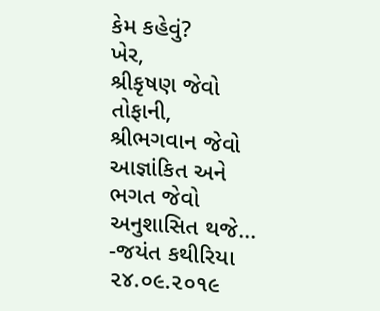કેમ કહેવું?
ખેર,
શ્રીકૃષણ જેવો તોફાની,
શ્રીભગવાન જેવો આજ્ઞાંકિત અને
ભગત જેવો અનુશાસિત થજે...
-જયંત કથીરિયા
૨૪.૦૯.૨૦૧૯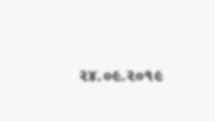૨૪.૦૯.૨૦૧૯